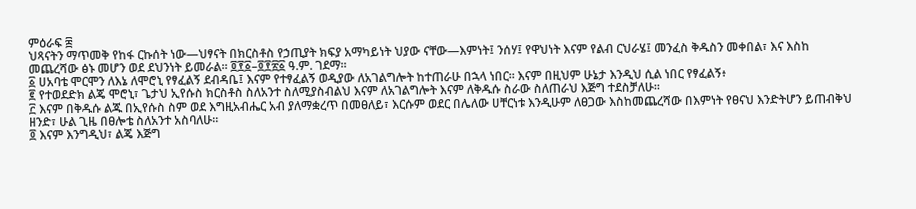ምዕራፍ ፰
ህጻናትን ማጥመቅ የከፋ ርኩሰት ነው—ህፃናት በክርስቶስ የኃጢያት ክፍያ አማካይነት ህያው ናቸው—እምነት፤ ንሰሃ፤ የዋህነት እናም የልብ ርህራሄ፤ መንፈስ ቅዱስን መቀበል፣ እና እስከ መጨረሻው ፅኑ መሆን ወደ ደህንነት ይመራል። ፬፻፩–፬፻፳፩ ዓ.ም. ገደማ።
፩ ሀአባቴ ሞርሞን ለእኔ ለሞሮኒ የፃፈልኝ ደብዳቤ፤ እናም የተፃፈልኝ ወዲያው ለአገልግሎት ከተጠራሁ በኋላ ነበር። እናም በዚህም ሁኔታ እንዲህ ሲል ነበር የፃፈልኝ፥
፪ የተወደድክ ልጄ ሞሮኒ፣ ጌታህ ኢየሱስ ክርስቶስ ስለአንተ ስለሚያስብልህ እናም ለአገልግሎት እናም ለቅዱሱ ስራው ስለጠራህ እጅግ ተደስቻለሁ።
፫ እናም በቅዱሱ ልጁ በኢየሱስ ስም ወደ እግዚአብሔር አብ ያለማቋረጥ በመፀለይ፣ እርሱም ወደር በሌለው ሀቸርነቱ እንዲሁም ለፀጋው እስከመጨረሻው በእምነት የፀናህ እንድትሆን ይጠብቅህ ዘንድ፣ ሁል ጊዜ በፀሎቴ ስለአንተ አስባለሁ።
፬ እናም እንግዲህ፣ ልጄ እጅግ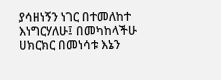ያሳዘነኝን ነገር በተመለከተ እነግርሃለሁ፤ በመካከላችሁ ሀክርክር በመነሳቱ እኔን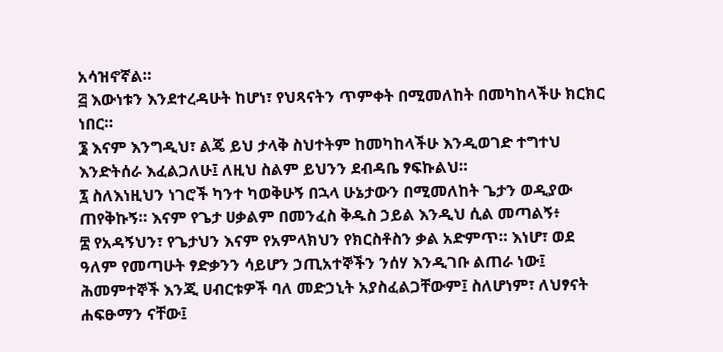አሳዝኖኛል።
፭ እውነቱን እንደተረዳሁት ከሆነ፣ የህጻናትን ጥምቀት በሚመለከት በመካከላችሁ ክርክር ነበር።
፮ እናም እንግዲህ፣ ልጄ ይህ ታላቅ ስህተትም ከመካከላችሁ እንዲወገድ ተግተህ እንድትሰራ እፈልጋለሁ፤ ለዚህ ስልም ይህንን ደብዳቤ ፃፍኩልህ።
፯ ስለእነዚህን ነገሮች ካንተ ካወቅሁኝ በኋላ ሁኔታውን በሚመለከት ጌታን ወዲያው ጠየቅኩኝ። እናም የጌታ ሀቃልም በመንፈስ ቅዱስ ኃይል እንዲህ ሲል መጣልኝ፥
፰ የአዳኝህን፣ የጌታህን እናም የአምላክህን የክርስቶስን ቃል አድምጥ። እነሆ፣ ወደ ዓለም የመጣሁት ፃድቃንን ሳይሆን ኃጢአተኞችን ንሰሃ እንዲገቡ ልጠራ ነው፤ ሕመምተኞች እንጂ ሀብርቱዎች ባለ መድኃኒት አያስፈልጋቸውም፤ ስለሆነም፣ ለህፃናት ሐፍፁማን ናቸው፤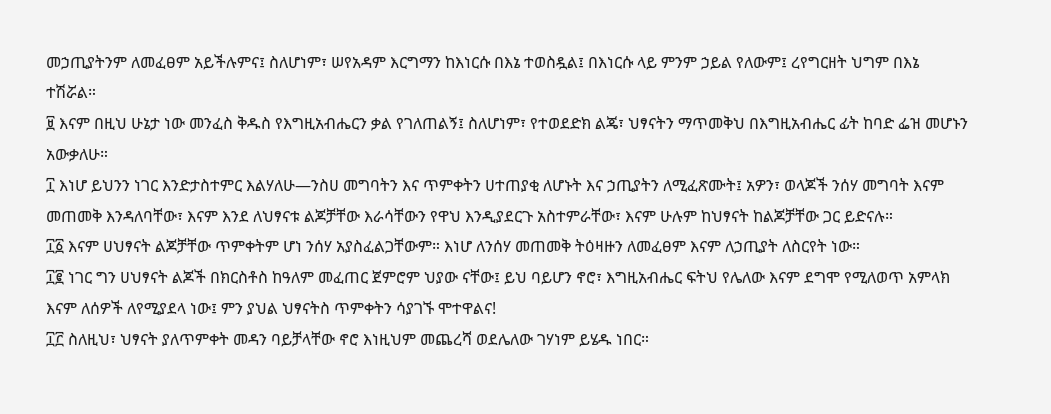መኃጢያትንም ለመፈፀም አይችሉምና፤ ስለሆነም፣ ሠየአዳም እርግማን ከእነርሱ በእኔ ተወስዷል፤ በእነርሱ ላይ ምንም ኃይል የለውም፤ ረየግርዘት ህግም በእኔ ተሽሯል።
፱ እናም በዚህ ሁኔታ ነው መንፈስ ቅዱስ የእግዚአብሔርን ቃል የገለጠልኝ፤ ስለሆነም፣ የተወደድክ ልጄ፣ ህፃናትን ማጥመቅህ በእግዚአብሔር ፊት ከባድ ፌዝ መሆኑን አውቃለሁ።
፲ እነሆ ይህንን ነገር እንድታስተምር እልሃለሁ—ንስሀ መግባትን እና ጥምቀትን ሀተጠያቂ ለሆኑት እና ኃጢያትን ለሚፈጽሙት፤ አዎን፣ ወላጆች ንሰሃ መግባት እናም መጠመቅ እንዳለባቸው፣ እናም እንደ ለህፃናቱ ልጆቻቸው እራሳቸውን የዋህ እንዲያደርጉ አስተምራቸው፣ እናም ሁሉም ከህፃናት ከልጆቻቸው ጋር ይድናሉ።
፲፩ እናም ሀህፃናት ልጆቻቸው ጥምቀትም ሆነ ንሰሃ አያስፈልጋቸውም። እነሆ ለንሰሃ መጠመቅ ትዕዛዙን ለመፈፀም እናም ለኃጢያት ለስርየት ነው።
፲፪ ነገር ግን ሀህፃናት ልጆች በክርስቶስ ከዓለም መፈጠር ጀምሮም ህያው ናቸው፤ ይህ ባይሆን ኖሮ፣ እግዚአብሔር ፍትህ የሌለው እናም ደግሞ የሚለወጥ አምላክ እናም ለሰዎች ለየሚያደላ ነው፤ ምን ያህል ህፃናትስ ጥምቀትን ሳያገኙ ሞተዋልና!
፲፫ ስለዚህ፣ ህፃናት ያለጥምቀት መዳን ባይቻላቸው ኖሮ እነዚህም መጨረሻ ወደሌለው ገሃነም ይሄዱ ነበር።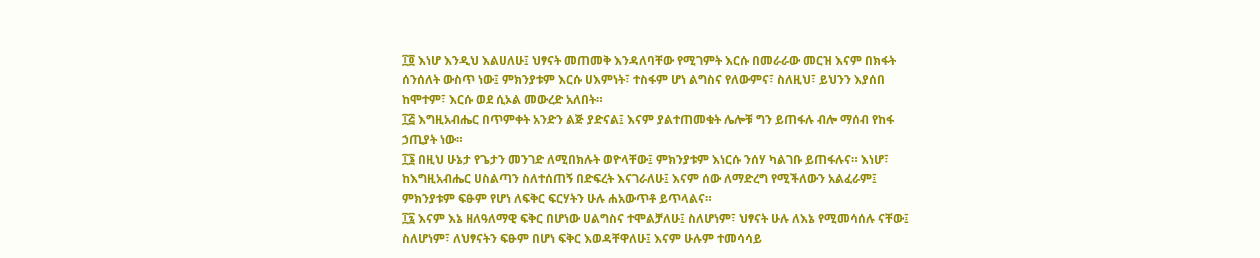፲፬ እነሆ እንዲህ እልሀለሁ፤ ህፃናት መጠመቅ እንዳለባቸው የሚገምት እርሱ በመራራው መርዝ እናም በክፋት ሰንሰለት ውስጥ ነው፤ ምክንያቱም እርሱ ሀእምነት፣ ተስፋም ሆነ ልግስና የለውምና፣ ስለዚህ፣ ይህንን እያሰበ ከሞተም፣ እርሱ ወደ ሲኦል መውረድ አለበት።
፲፭ እግዚአብሔር በጥምቀት አንድን ልጅ ያድናል፤ እናም ያልተጠመቁት ሌሎቹ ግን ይጠፋሉ ብሎ ማሰብ የከፋ ኃጢያት ነው።
፲፮ በዚህ ሁኔታ የጌታን መንገድ ለሚበክሉት ወዮላቸው፤ ምክንያቱም እነርሱ ንሰሃ ካልገቡ ይጠፋሉና። እነሆ፣ ከእግዚአብሔር ሀስልጣን ስለተሰጠኝ በድፍረት እናገራለሁ፤ እናም ሰው ለማድረግ የሚችለውን አልፈራም፤ ምክንያቱም ፍፁም የሆነ ለፍቅር ፍርሃትን ሁሉ ሐአውጥቶ ይጥላልና።
፲፯ እናም እኔ ዘለዓለማዊ ፍቅር በሆነው ሀልግስና ተሞልቻለሁ፤ ስለሆነም፣ ህፃናት ሁሉ ለእኔ የሚመሳሰሉ ናቸው፤ ስለሆነም፣ ለህፃናትን ፍፁም በሆነ ፍቅር እወዳቸዋለሁ፤ እናም ሁሉም ተመሳሳይ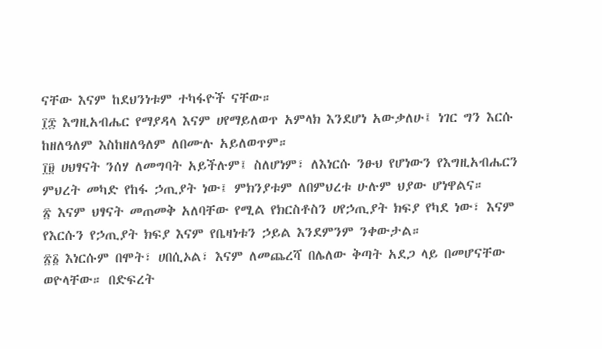ናቸው እናም ከደህንነቱም ተካፋዮች ናቸው።
፲፰ እግዚአብሔር የማያዳላ እናም ሀየማይለወጥ አምላክ እንደሆነ አውቃለሁ፤ ነገር ግን እርሱ ከዘለዓለም እስከዘለዓለም ለበሙሉ አይለወጥም።
፲፱ ሀህፃናት ንሰሃ ለመግባት አይችሉም፤ ስለሆነም፣ ለእነርሱ ንፁህ የሆነውን የእግዚአብሔርን ምህረት መካድ የከፋ ኃጢያት ነው፤ ምክንያቱም ለበምህረቱ ሁሉም ህያው ሆነዋልና።
፳ እናም ህፃናት መጠመቅ አለባቸው የሚል የክርስቶስን ሀየኃጢያት ክፍያ የካደ ነው፣ እናም የእርሱን የኃጢያት ክፍያ እናም የቤዛነቱን ኃይል እንደምንም ንቀውታል።
፳፩ እነርሱም በሞት፣ ሀበሲኦል፣ እናም ለመጨረሻ በሌለው ቅጣት አደጋ ላይ በመሆናቸው ወዮላቸው። በድፍረት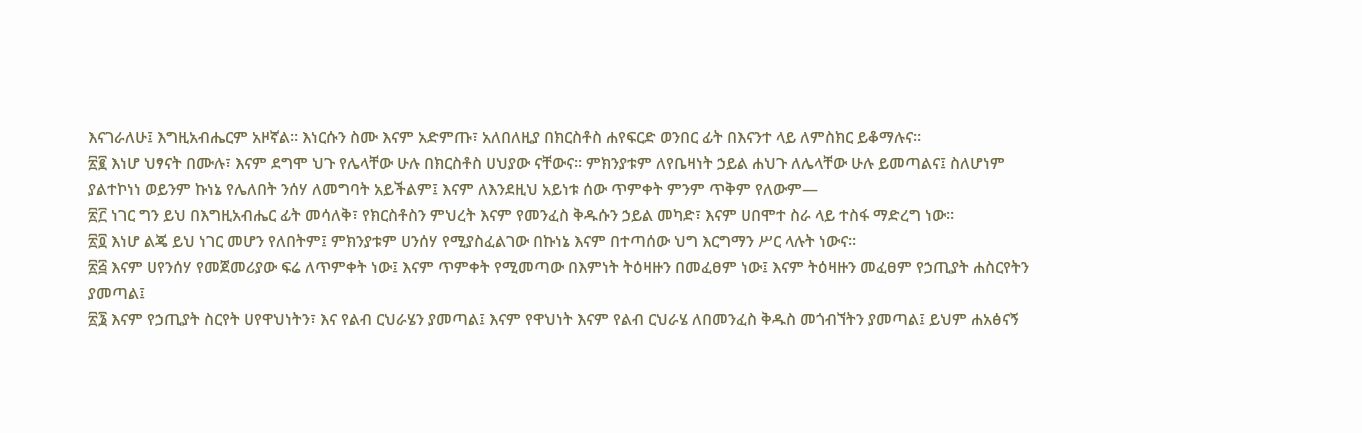እናገራለሁ፤ እግዚአብሔርም አዞኛል። እነርሱን ስሙ እናም አድምጡ፣ አለበለዚያ በክርስቶስ ሐየፍርድ ወንበር ፊት በእናንተ ላይ ለምስክር ይቆማሉና።
፳፪ እነሆ ህፃናት በሙሉ፣ እናም ደግሞ ህጉ የሌላቸው ሁሉ በክርስቶስ ሀህያው ናቸውና። ምክንያቱም ለየቤዛነት ኃይል ሐህጉ ለሌላቸው ሁሉ ይመጣልና፤ ስለሆነም ያልተኮነነ ወይንም ኩነኔ የሌለበት ንሰሃ ለመግባት አይችልም፤ እናም ለእንደዚህ አይነቱ ሰው ጥምቀት ምንም ጥቅም የለውም—
፳፫ ነገር ግን ይህ በእግዚአብሔር ፊት መሳለቅ፣ የክርስቶስን ምህረት እናም የመንፈስ ቅዱሱን ኃይል መካድ፣ እናም ሀበሞተ ስራ ላይ ተስፋ ማድረግ ነው።
፳፬ እነሆ ልጄ ይህ ነገር መሆን የለበትም፤ ምክንያቱም ሀንሰሃ የሚያስፈልገው በኩነኔ እናም በተጣሰው ህግ እርግማን ሥር ላሉት ነውና።
፳፭ እናም ሀየንሰሃ የመጀመሪያው ፍሬ ለጥምቀት ነው፤ እናም ጥምቀት የሚመጣው በእምነት ትዕዛዙን በመፈፀም ነው፤ እናም ትዕዛዙን መፈፀም የኃጢያት ሐስርየትን ያመጣል፤
፳፮ እናም የኃጢያት ስርየት ሀየዋህነትን፣ እና የልብ ርህራሄን ያመጣል፤ እናም የዋህነት እናም የልብ ርህራሄ ለበመንፈስ ቅዱስ መጎብኘትን ያመጣል፤ ይህም ሐአፅናኝ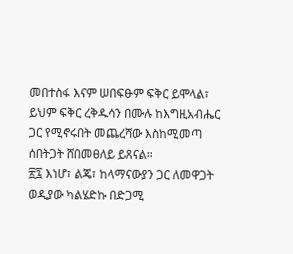መበተስፋ እናም ሠበፍፁም ፍቅር ይሞላል፣ ይህም ፍቅር ረቅዱሳን በሙሉ ከእግዚአብሔር ጋር የሚኖሩበት መጨረሻው እስከሚመጣ ሰበትጋት ሸበመፀለይ ይጸናል።
፳፯ እነሆ፣ ልጄ፣ ከላማናውያን ጋር ለመዋጋት ወዲያው ካልሄድኩ በድጋሚ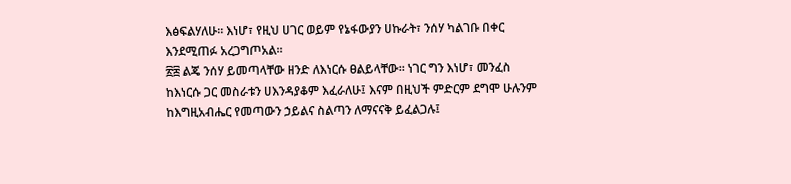እፅፍልሃለሁ። እነሆ፣ የዚህ ሀገር ወይም የኔፋውያን ሀኩራት፣ ንሰሃ ካልገቡ በቀር እንደሚጠፉ አረጋግጦአል።
፳፰ ልጄ ንሰሃ ይመጣላቸው ዘንድ ለእነርሱ ፀልይላቸው። ነገር ግን እነሆ፣ መንፈስ ከእነርሱ ጋር መስራቱን ሀእንዳያቆም እፈራለሁ፤ እናም በዚህች ምድርም ደግሞ ሁሉንም ከእግዚአብሔር የመጣውን ኃይልና ስልጣን ለማናናቅ ይፈልጋሉ፤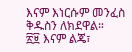እናም እነርሱም መንፈስ ቅዱስን ለክደዋል።
፳፱ እናም ልጄ፣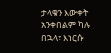ታላቁን እውቀት አንቀበልም ካሉ በኋላ፣ እነርሱ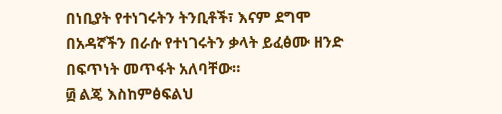በነቢያት የተነገሩትን ትንቢቶች፣ እናም ደግሞ በአዳኛችን በራሱ የተነገሩትን ቃላት ይፈፅሙ ዘንድ በፍጥነት መጥፋት አለባቸው።
፴ ልጄ እስከምፅፍልህ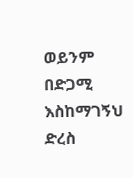ወይንም በድጋሚ እስከማገኝህ ድረስ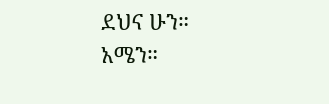ደህና ሁን። አሜን።